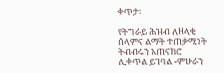ቀጥታ፡

የትግራይ ሕዝብ ለዘላቂ ሰላምና ልማት ተጠቃሚነት ትብብሩን አጠናክሮ ሊቀጥል ይገባል -ምሁራን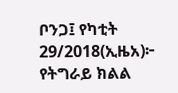ቦንጋ፤ የካቲት 29/2018(ኢዜአ)፦ የትግራይ ክልል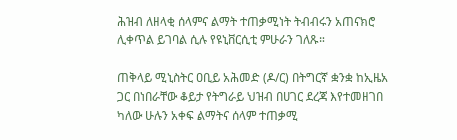ሕዝብ ለዘላቂ ሰላምና ልማት ተጠቃሚነት ትብብሩን አጠናክሮ ሊቀጥል ይገባል ሲሉ የዩኒቨርሲቲ ምሁራን ገለጹ።

ጠቅላይ ሚኒስትር ዐቢይ አሕመድ (ዶ/ር) በትግርኛ ቋንቋ ከኢዜአ ጋር በነበራቸው ቆይታ የትግራይ ህዝብ በሀገር ደረጃ እየተመዘገበ ካለው ሁሉን አቀፍ ልማትና ሰላም ተጠቃሚ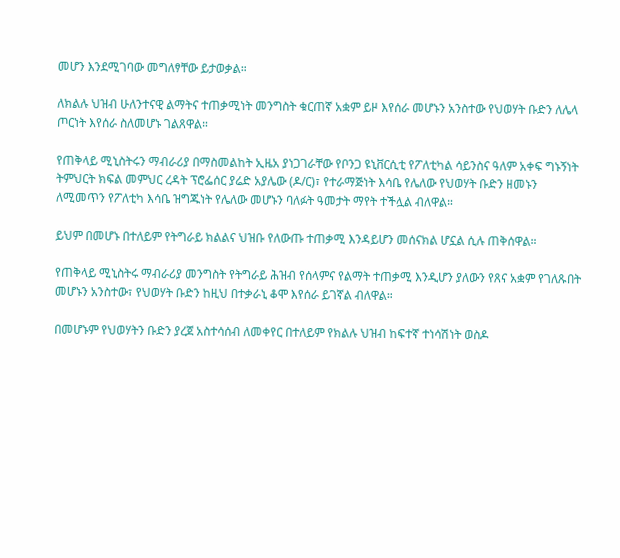መሆን እንደሚገባው መግለፃቸው ይታወቃል።

ለክልሉ ህዝብ ሁለንተናዊ ልማትና ተጠቃሚነት መንግስት ቁርጠኛ አቋም ይዞ እየሰራ መሆኑን አንስተው የህወሃት ቡድን ለሌላ ጦርነት እየሰራ ስለመሆኑ ገልጸዋል።

የጠቅላይ ሚኒስትሩን ማብራሪያ በማስመልከት ኢዜአ ያነጋገራቸው የቦንጋ ዩኒቨርሲቲ የፖለቲካል ሳይንስና ዓለም አቀፍ ግኑኝነት ትምህርት ክፍል መምህር ረዳት ፕሮፌሰር ያሬድ አያሌው (ዶ/ር)፣ የተራማጅነት እሳቤ የሌለው የህወሃት ቡድን ዘመኑን ለሚመጥን የፖለቲካ እሳቤ ዝግጁነት የሌለው መሆኑን ባለፉት ዓመታት ማየት ተችሏል ብለዋል።

ይህም በመሆኑ በተለይም የትግራይ ክልልና ህዝቡ የለውጡ ተጠቃሚ እንዳይሆን መሰናክል ሆኗል ሲሉ ጠቅሰዋል።

የጠቅላይ ሚኒስትሩ ማብራሪያ መንግስት የትግራይ ሕዝብ የሰላምና የልማት ተጠቃሚ እንዲሆን ያለውን የጸና አቋም የገለጹበት መሆኑን አንስተው፣ የህወሃት ቡድን ከዚህ በተቃራኒ ቆሞ እየሰራ ይገኛል ብለዋል።

በመሆኑም የህወሃትን ቡድን ያረጀ አስተሳሰብ ለመቀየር በተለይም የክልሉ ህዝብ ከፍተኛ ተነሳሽነት ወስዶ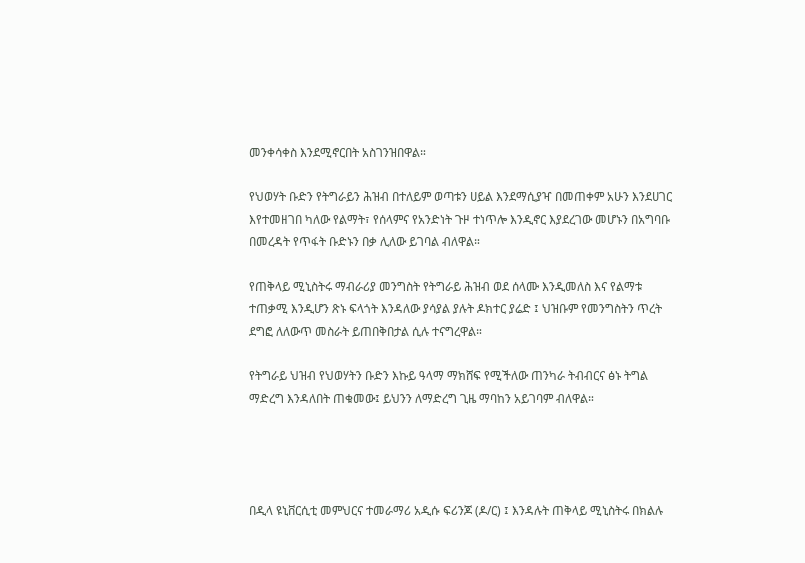መንቀሳቀስ እንደሚኖርበት አስገንዝበዋል።

የህወሃት ቡድን የትግራይን ሕዝብ በተለይም ወጣቱን ሀይል እንደማሲያዣ በመጠቀም አሁን እንደሀገር እየተመዘገበ ካለው የልማት፣ የሰላምና የአንድነት ጉዞ ተነጥሎ እንዲኖር እያደረገው መሆኑን በአግባቡ በመረዳት የጥፋት ቡድኑን በቃ ሊለው ይገባል ብለዋል።

የጠቅላይ ሚኒስትሩ ማብራሪያ መንግስት የትግራይ ሕዝብ ወደ ሰላሙ እንዲመለስ እና የልማቱ ተጠቃሚ እንዲሆን ጽኑ ፍላጎት እንዳለው ያሳያል ያሉት ዶክተር ያሬድ ፤ ህዝቡም የመንግስትን ጥረት ደግፎ ለለውጥ መስራት ይጠበቅበታል ሲሉ ተናግረዋል።

የትግራይ ህዝብ የህወሃትን ቡድን እኩይ ዓላማ ማክሸፍ የሚችለው ጠንካራ ትብብርና ፅኑ ትግል ማድረግ እንዳለበት ጠቁመው፤ ይህንን ለማድረግ ጊዜ ማባከን አይገባም ብለዋል።




በዲላ ዩኒቨርሲቲ መምህርና ተመራማሪ አዲሱ ፍሪንጆ (ዶ/ር) ፤ እንዳሉት ጠቅላይ ሚኒስትሩ በክልሉ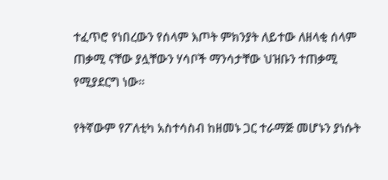ተፈጥሮ የነበረውን የሰላም እጦት ምክንያት ለይተው ለዘላቂ ሰላም ጠቃሚ ናቸው ያሏቸውን ሃሳቦች ማንሳታቸው ህዝቡን ተጠቃሚ የሚያደርግ ነው።

የትኛውም የፖለቲካ አስተሳስብ ከዘመኑ ጋር ተራማጅ መሆኑን ያነሱት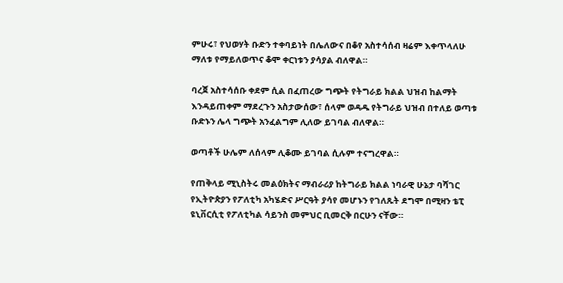ምሁሩ፣ የህወሃት ቡድን ተቀባይነት በሌለውና በቆየ አስተሳሰብ ዛሬም እቀጥላለሁ ማለቱ የማይለወጥና ቆሞ ቀርነቱን ያሳያል ብለዋል።

ባረጀ አስተሳሰቡ ቀደም ሲል በፈጠረው ግጭት የትግራይ ክልል ህዝብ ከልማት እንዳይጠቀም ማደረጉን አስታውሰው፣ ሰላም ወዳዱ የትግራይ ህዝብ በተለይ ወጣቱ ቡድኑን ሌላ ግጭት አንፈልግም ሊለው ይገባል ብለዋል።

ወጣቶች ሁሌም ለሰላም ሊቆሙ ይገባል ሲሉም ተናግረዋል።

የጠቅላይ ሚኒስትሩ መልዕክትና ማብራሪያ ከትግራይ ክልል ነባራዊ ሁኔታ ባሻገር የኢትዮጵያን የፖለቲካ አካሄድና ሥርዓት ያሳየ መሆኑን የገለጹት ደግሞ በሚዛን ቴፒ ዩኒቨርሲቲ የፖለቲካል ሳይንስ መምህር ቢመርቅ በርሁን ናቸው።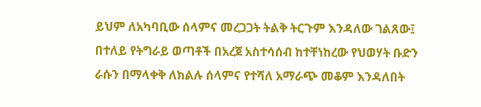ይህም ለአካባቢው ሰላምና መረጋጋት ትልቅ ትርጉም እንዳለው ገልጸው፤ በተለይ የትግራይ ወጣቶች በአረጀ አስተሳሰብ ከተቸነከረው የህወሃት ቡድን ራሱን በማላቀቅ ለክልሉ ሰላምና የተሻለ አማራጭ መቆም እንዳለበት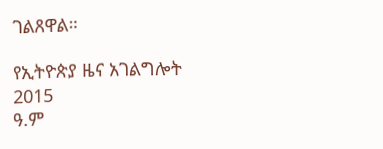ገልጸዋል።

የኢትዮጵያ ዜና አገልግሎት
2015
ዓ.ም